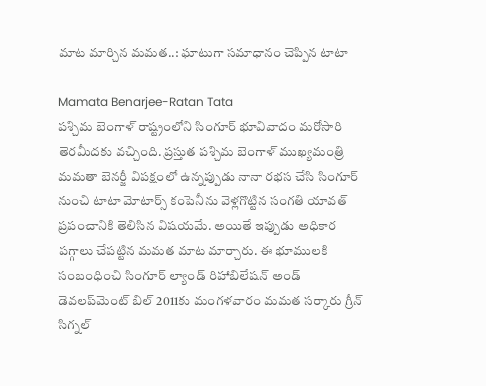మాట మార్చిన మమత..: ఘాటుగా సమాధానం చెప్పిన టాటా

Mamata Benarjee-Ratan Tata
పశ్చిమ బెంగాళ్‌ రాష్ట్రంలోని సింగూర్ భూవివాదం మరోసారి తెరమీదకు వచ్చింది. ప్రస్తుత పశ్చిమ బెంగాళ్ ముఖ్యమంత్రి మమతా బెనర్జీ విపక్షంలో ఉన్నప్పుడు నానా రభస చేసి సింగూర్ నుంచి టాటా మోటార్స్ కంపెనీను వెళ్లగొట్టిన సంగతి యావత్ ప్రపంచానికి తెలిసిన విషయమే. అయితే ఇప్పుడు అధికార పగ్గాలు చేపట్టిన మమత మాట మార్చారు. ఈ భూములకి సంబంధించి సింగూర్ ల్యాండ్ రిహాబిలేషన్ అండ్ డెవలప్‌మెంట్ బిల్ 2011కు మంగళవారం మమత సర్కారు గ్రీన్ సిగ్నల్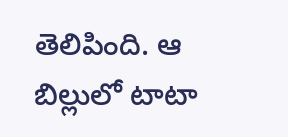తెలిపింది. ఆ బిల్లులో టాటా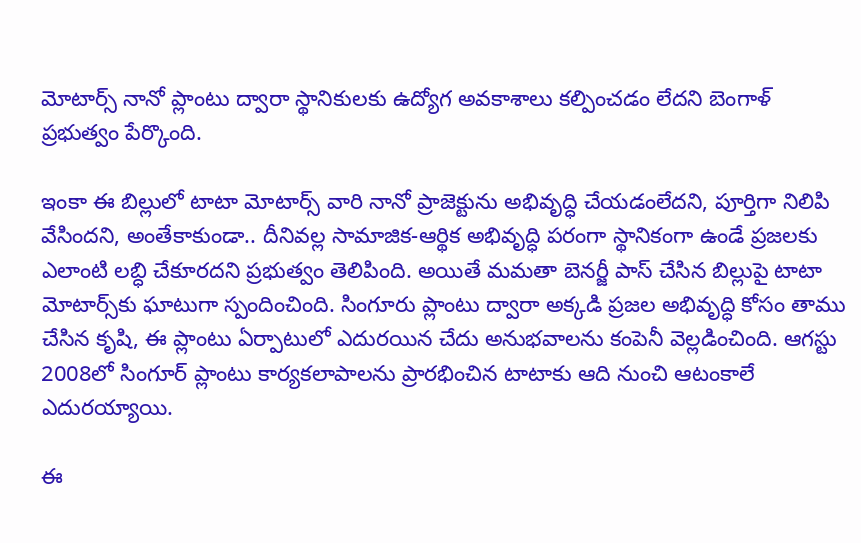మోటార్స్ నానో ప్లాంటు ద్వారా స్థానికులకు ఉద్యోగ అవకాశాలు కల్పించడం లేదని బెంగాళ్ ప్రభుత్వం పేర్కొంది.

ఇంకా ఈ బిల్లులో టాటా మోటార్స్ వారి నానో ప్రాజెక్టును అభివృద్ధి చేయడంలేదని, పూర్తిగా నిలిపి వేసిందని, అంతేకాకుండా.. దీనివల్ల సామాజిక-ఆర్థిక అభివృద్ధి పరంగా స్థానికంగా ఉండే ప్రజలకు ఎలాంటి లబ్ధి చేకూరదని ప్రభుత్వం తెలిపింది. అయితే మమతా బెనర్జీ పాస్ చేసిన బిల్లుపై టాటా మోటార్స్‌కు ఘాటుగా స్పందించింది. సింగూరు ప్లాంటు ద్వారా అక్కడి ప్రజల అభివృద్ధి కోసం తాము చేసిన కృషి, ఈ ప్లాంటు ఏర్పాటులో ఎదురయిన చేదు అనుభవాలను కంపెనీ వెల్లడించింది. ఆగస్టు 2008లో సింగూర్ ప్లాంటు కార్యకలాపాలను ప్రారభించిన టాటాకు ఆది నుంచి ఆటంకాలే ఎదురయ్యాయి.

ఈ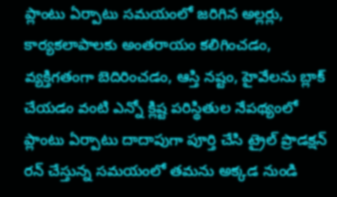ప్లాంటు ఏర్పాటు సమయంలో జరిగిన అల్లర్లు, కార్యకలాపాలకు అంతరాయం కలిగించడం, వ్యక్తిగతంగా బెదిరించడం, ఆస్తి నష్టం, హైవేలను బ్లాక్ చేయడం వంటి ఎన్నో క్లిష్ట పరిస్థితుల నేపథ్యంలో ప్లాంటు ఏర్పాటు దాదాపుగా పూర్తి చేసి ట్రైల్ ప్రొడక్షన్ రన్ చేస్తున్న సమయంలో తమను అక్కడ నుండి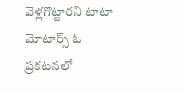వెళ్లగొట్టారని టాటా మోటార్స్ ఓ ప్రకటనలో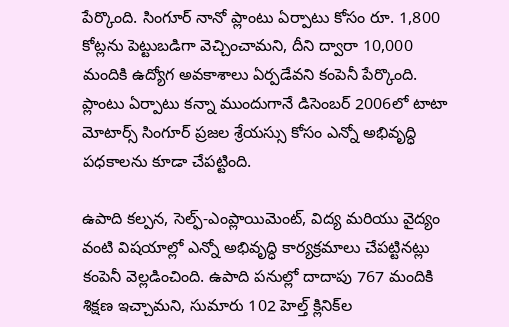పేర్కొంది. సింగూర్ నానో ప్లాంటు ఏర్పాటు కోసం రూ. 1,800 కోట్లను పెట్టుబడిగా వెచ్చించామని, దీని ద్వారా 10,000 మందికి ఉద్యోగ అవకాశాలు ఏర్పడేవని కంపెనీ పేర్కొంది. ప్లాంటు ఏర్పాటు కన్నా ముందుగానే డిసెంబర్ 2006లో టాటా మోటార్స్ సింగూర్ ప్రజల శ్రేయస్సు కోసం ఎన్నో అభివృద్ధి పధకాలను కూడా చేపట్టింది.

ఉపాది కల్పన, సెల్ఫ్-ఎంప్లాయిమెంట్, విద్య మరియు వైద్యం వంటి విషయాల్లో ఎన్నో అభివృద్ధి కార్యక్రమాలు చేపట్టినట్లు కంపెనీ వెల్లడించింది. ఉపాది పనుల్లో దాదాపు 767 మందికి శిక్షణ ఇచ్చామని, సుమారు 102 హెల్త్ క్లినిక్‌ల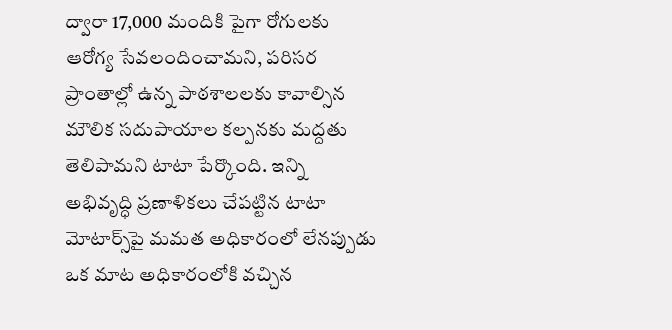ద్వారా 17,000 మందికి పైగా రోగులకు ఆరోగ్య సేవలందించామని, పరిసర ప్రాంతాల్లో ఉన్న పాఠశాలలకు కావాల్సిన మౌలిక సదుపాయాల కల్పనకు మద్దతు తెలిపామని టాటా పేర్కొంది. ఇన్ని అభివృద్ధి ప్రణాళికలు చేపట్టిన టాటా మోటార్స్‌పై మమత అధికారంలో లేనప్పుడు ఒక మాట అధికారంలోకి వచ్చిన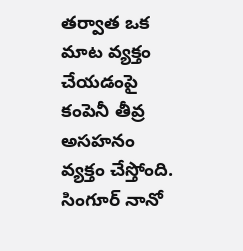తర్వాత ఒక మాట వ్యక్తం చేయడంపై కంపెనీ తీవ్ర అసహనం వ్యక్తం చేస్తోంది. సింగూర్ నానో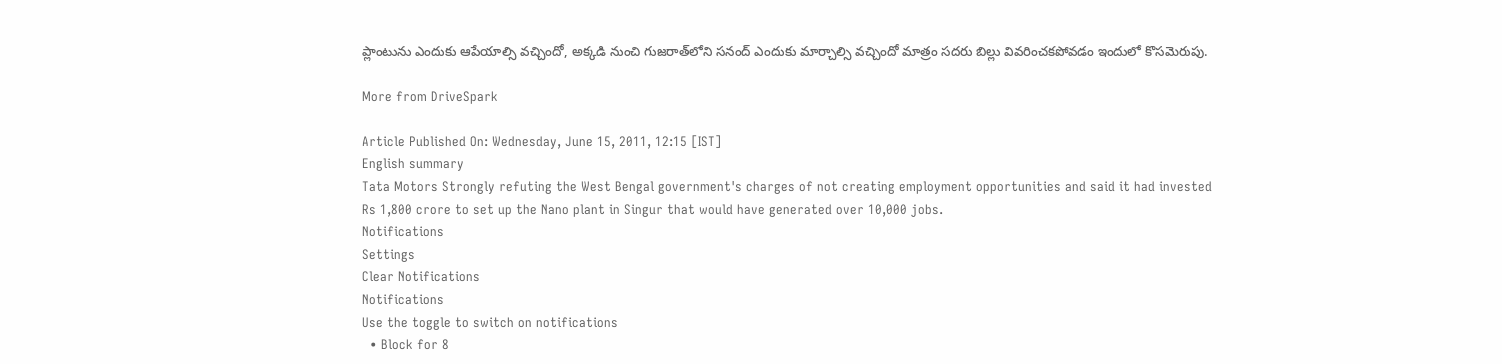ప్లాంటును ఎందుకు ఆపేయాల్సి వచ్చిందో, అక్కడి నుంచి గుజరాత్‌లోని సనంద్ ఎందుకు మార్చాల్సి వచ్చిందో మాత్రం సదరు బిల్లు వివరించకపోవడం ఇందులో కొసమెరుపు.

More from DriveSpark

Article Published On: Wednesday, June 15, 2011, 12:15 [IST]
English summary
Tata Motors Strongly refuting the West Bengal government's charges of not creating employment opportunities and said it had invested Rs 1,800 crore to set up the Nano plant in Singur that would have generated over 10,000 jobs.
Notifications
Settings
Clear Notifications
Notifications
Use the toggle to switch on notifications
  • Block for 8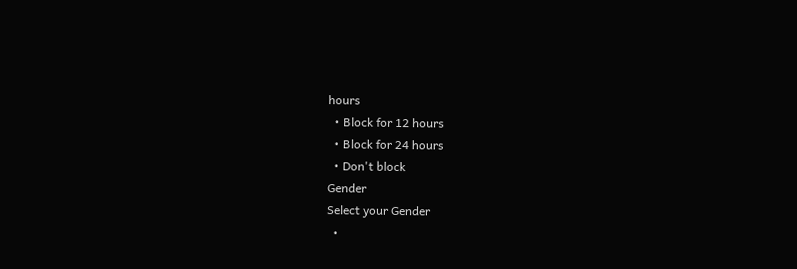hours
  • Block for 12 hours
  • Block for 24 hours
  • Don't block
Gender
Select your Gender
  •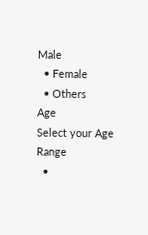Male
  • Female
  • Others
Age
Select your Age Range
  •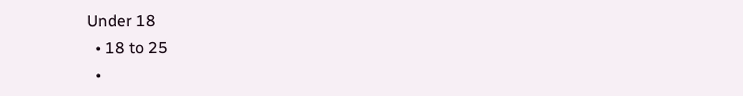Under 18
  • 18 to 25
  •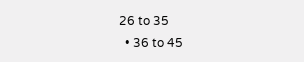26 to 35
  • 36 to 45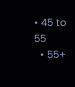• 45 to 55
  • 55+